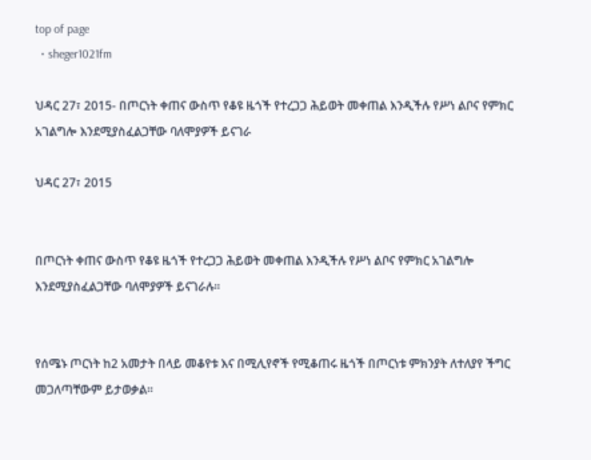top of page
  • sheger1021fm

ህዳር 27፣ 2015- በጦርነት ቀጠና ውስጥ የቆዩ ዜጎች የተረጋጋ ሕይወት መቀጠል እንዲችሉ የሥነ ልቦና የምክር አገልግሎ እንደሚያስፈልጋቸው ባለሞያዎች ይናገራ

ህዳር 27፣ 2015


በጦርነት ቀጠና ውስጥ የቆዩ ዜጎች የተረጋጋ ሕይወት መቀጠል እንዲችሉ የሥነ ልቦና የምክር አገልግሎ እንደሚያስፈልጋቸው ባለሞያዎች ይናገራሉ፡፡


የሰሜኑ ጦርነት ከ2 አመታት በላይ መቆየቱ እና በሚሊየኖች የሚቆጠሩ ዜጎች በጦርነቱ ምክንያት ለተለያየ ችግር መጋለጣቸውም ይታወቃል፡፡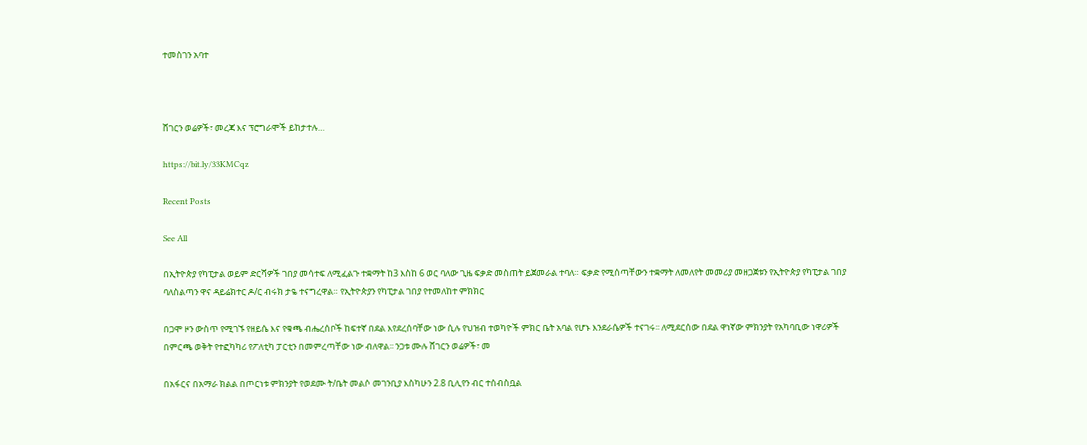ተመስገን አባተ



ሸገርን ወሬዎች፣ መረጃ እና ፕሮግራሞች ይከታተሉ…

https://bit.ly/33KMCqz

Recent Posts

See All

በኢትዮጵያ የካፒታል ወይም ድርሻዎች ገበያ መሳተፍ ለሚፈልጉ ተቋማት ከ3 እስከ 6 ወር ባለው ጊዜ ፍቃድ መስጠት ይጀመራል ተባለ። ፍቃድ የሚሰጣቸውን ተቋማት ለመለየት መመሪያ መዘጋጀቱን የኢትዮጵያ የካፒታል ገበያ ባለስልጣን ዋና ዳይሬክተር ዶ/ር ብሩክ ታዬ ተናግረዋል። የኢትዮጵያን የካፒታል ገበያ የተመለከተ ምክክር

በጋሞ ዞን ውስጥ የሚገኙ የዘይሴ እና የቁጫ ብሔረሰቦች ከፍተኛ በደል እየደረሰባቸው ነው ሲሉ የህዝብ ተወካዮች ምክር ቤት አባል የሆኑ እንደራሴዎች ተናገሩ፡፡ ለሚደርሰው በደል ዋነኛው ምክንያት የአካባቢው ነዋሪዎች በምርጫ ወቅት የተፎካካሪ የፖለቲካ ፓርቲን በመምረጣቸው ነው ብለዋል፡፡ ንጋቱ ሙሉ ሸገርን ወሬዎች፣ መ

በአፋርና በአማራ ክልል በጦርነቱ ምክንያት የወደሙ ት/ቤት መልሶ መገንቢያ እስካሁን 2.8 ቢሊየን ብር ተሰብስቧል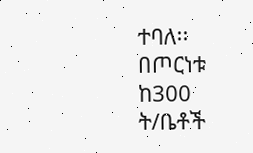ተባለ፡፡ በጦርነቱ ከ300 ት/ቤቶች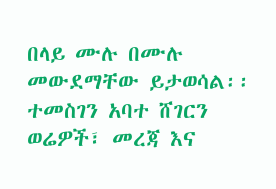በላይ ሙሉ በሙሉ መውደማቸው ይታወሳል፡፡ ተመስገን አባተ ሸገርን ወሬዎች፣ መረጃ እና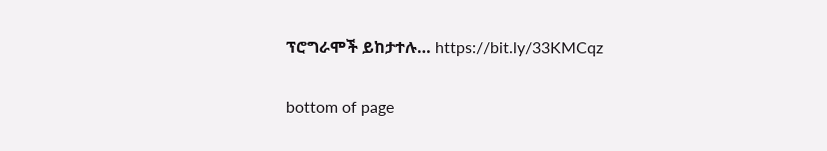ፕሮግራሞች ይከታተሉ… https://bit.ly/33KMCqz

bottom of page